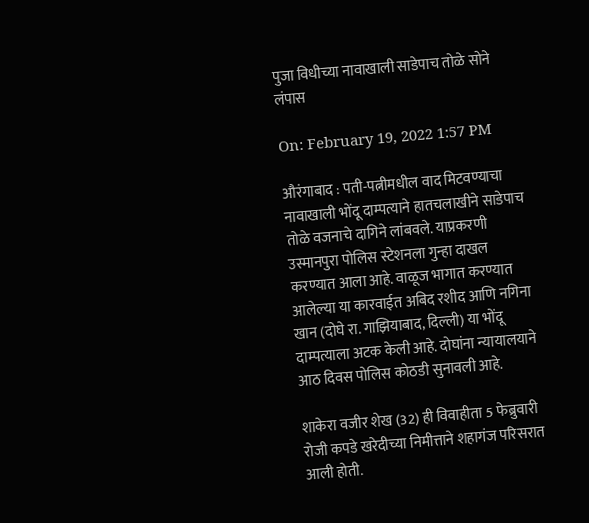पुजा विधीच्या नावाखाली साडेपाच तोळे सोने लंपास

On: February 19, 2022 1:57 PM

औरंगाबाद : पती-पत्नीमधील वाद मिटवण्याचा नावाखाली भोंदू दाम्पत्याने हातचलाखीने साडेपाच तोळे वजनाचे दागिने लांबवले. याप्रकरणी उस्मानपुरा पोलिस स्टेशनला गुन्हा दाखल करण्यात आला आहे. वाळूज भागात करण्यात आलेल्या या कारवाईत अबिद रशीद आणि नगिना खान (दोघे रा. गाझियाबाद, दिल्ली) या भोंदू दाम्पत्याला अटक केली आहे. दोघांना न्यायालयाने आठ दिवस पोलिस कोठडी सुनावली आहे.

शाकेरा वजीर शेख (32) ही विवाहीता 5 फेब्रुवारी रोजी कपडे खरेदीच्या निमीत्ताने शहागंज परिसरात आली होती.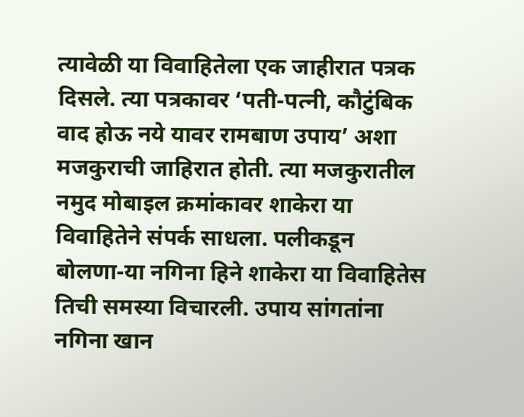त्यावेळी या विवाहितेला एक जाहीरात पत्रक दिसले. त्या पत्रकावर ‘पती-पत्नी, कौटुंबिक वाद होऊ नये यावर रामबाण उपाय’ अशा मजकुराची जाहिरात होती. त्या मजकुरातील नमुद मोबाइल क्रमांकावर शाकेरा या विवाहितेने संपर्क साधला. पलीकडून बोलणा-या नगिना हिने शाकेरा या विवाहितेस तिची समस्या विचारली. उपाय सांगतांना नगिना खान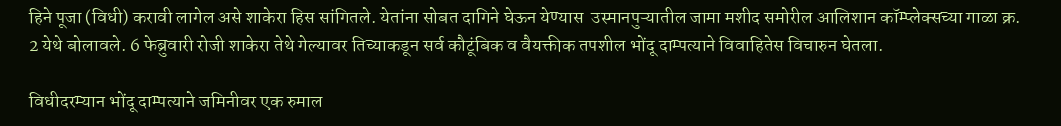हिने पूजा (विधी) करावी लागेल असे शाकेरा हिस सांगितले. येतांना सोबत दागिने घेऊन येण्यास  उस्मानपुऱ्यातील जामा मशीद समोरील आलिशान कॉम्प्लेक्सच्या गाळा क्र. 2 येथे बोलावले. 6 फेब्रुवारी रोजी शाकेरा तेथे गेल्यावर तिच्याकडून सर्व कौटूंबिक व वैयक्तीक तपशील भोंदू दाम्पत्याने विवाहितेस विचारुन घेतला.

विधीदरम्यान भोंदू दाम्पत्याने जमिनीवर एक रुमाल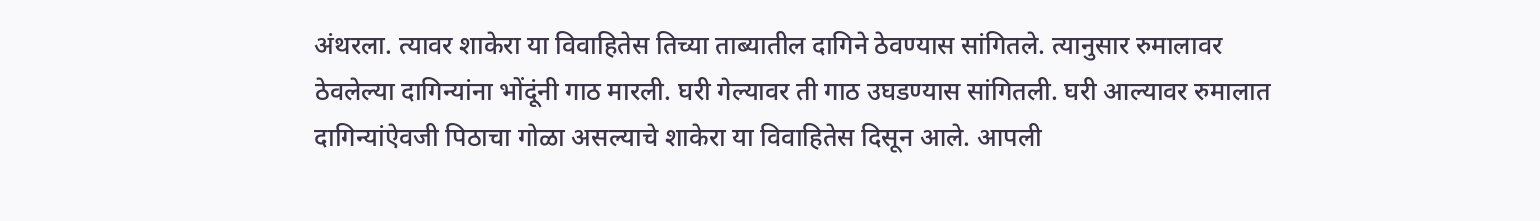अंथरला. त्यावर शाकेरा या विवाहितेस तिच्या ताब्यातील दागिने ठेवण्यास सांगितले. त्यानुसार रुमालावर ठेवलेल्या दागिन्यांना भोंदूंनी गाठ मारली. घरी गेल्यावर ती गाठ उघडण्यास सांगितली. घरी आल्यावर रुमालात दागिन्यांऐवजी पिठाचा गोळा असल्याचे शाकेरा या विवाहितेस दिसून आले. आपली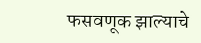फसवणूक झाल्याचे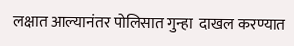लक्षात आल्यानंतर पोलिसात गुन्हा  दाखल करण्यात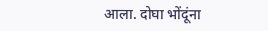आला. दोघा भोंदूंना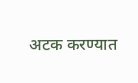अटक करण्यात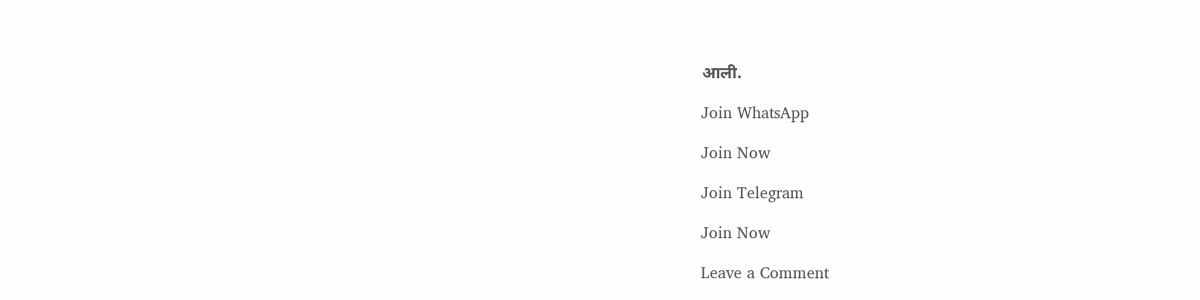आली.

Join WhatsApp

Join Now

Join Telegram

Join Now

Leave a Comment